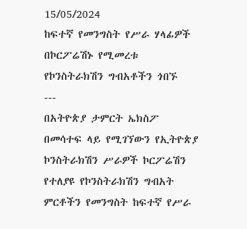15/05/2024
ከፍተኛ የመንግስት የሥራ ሃላፊዎች በኮርፖሬሽኑ የሚመረቱ የኮንስትራክሽን ግብአቶችን ጎበኙ
---
በአትዮጵያ ታምርት ኤክስፖ በመሳተፍ ላይ የሚገኘውን የኢትዮጵያ ኮንስትራክሽን ሥራዎች ኮርፖሬሽን የተለያዩ የኮንስትራክሽን ግብአት ምርቶችን የመንግስት ከፍተኛ የሥራ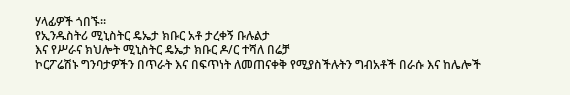ሃላፊዎች ጎበኙ።
የኢንዱስትሪ ሚኒስትር ዴኤታ ክቡር አቶ ታረቀኝ ቡሉልታ
እና የሥራና ክህሎት ሚኒስትር ዴኤታ ክቡር ዶ/ር ተሻለ በሬቻ
ኮርፖሬሽኑ ግንባታዎችን በጥራት እና በፍጥነት ለመጠናቀቅ የሚያስችሉትን ግብአቶች በራሱ እና ከሌሎች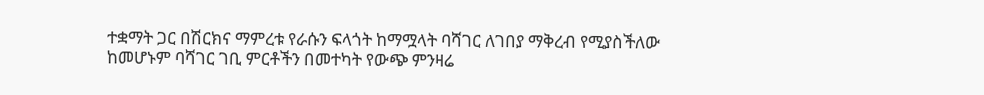ተቋማት ጋር በሽርክና ማምረቱ የራሱን ፍላጎት ከማሟላት ባሻገር ለገበያ ማቅረብ የሚያስችለው ከመሆኑም ባሻገር ገቢ ምርቶችን በመተካት የውጭ ምንዛሬ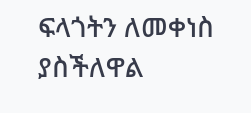ፍላጎትን ለመቀነስ ያስችለዋል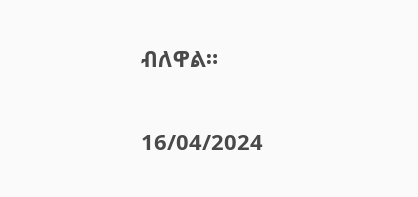ብለዋል።

16/04/2024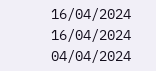16/04/2024
16/04/2024
04/04/2024